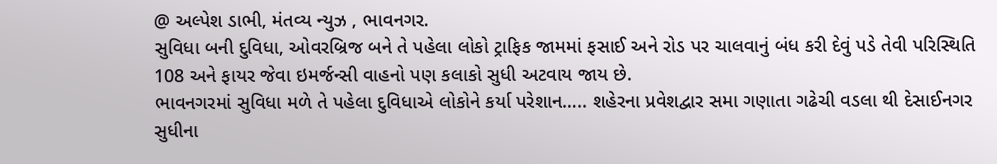@ અલ્પેશ ડાભી, મંતવ્ય ન્યુઝ , ભાવનગર.
સુવિધા બની દુવિધા, ઓવરબ્રિજ બને તે પહેલા લોકો ટ્રાફિક જામમાં ફસાઈ અને રોડ પર ચાલવાનું બંધ કરી દેવું પડે તેવી પરિસ્થિતિ
108 અને ફાયર જેવા ઇમર્જન્સી વાહનો પણ કલાકો સુધી અટવાય જાય છે.
ભાવનગરમાં સુવિધા મળે તે પહેલા દુવિધાએ લોકોને કર્યા પરેશાન….. શહેરના પ્રવેશદ્વાર સમા ગણાતા ગઢેચી વડલા થી દેસાઈનગર સુધીના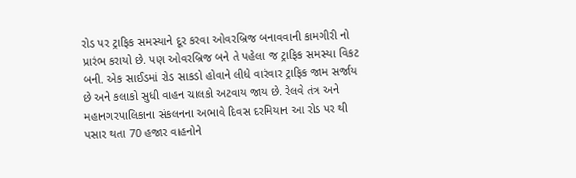રોડ પર ટ્રાફિક સમસ્યાને દૂર કરવા ઓવરબ્રિજ બનાવવાની કામગીરી નો પ્રારંભ કરાયો છે. પણ ઓવરબ્રિજ બને તે પહેલા જ ટ્રાફિક સમસ્યા વિકટ બની. એક સાઈડમાં રોડ સાકડો હોવાને લીધે વારંવાર ટ્રાફિક જામ સર્જાય છે અને કલાકો સુધી વાહન ચાલકો અટવાય જાય છે. રેલવે તંત્ર અને મહાનગરપાલિકાના સંકલનના અભાવે દિવસ દરમિયાન આ રોડ પર થી પસાર થતા 70 હજાર વાહનોને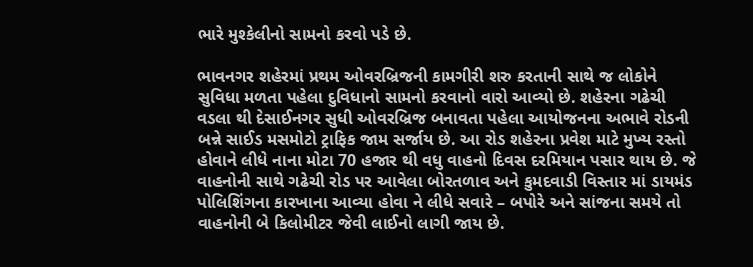ભારે મુશ્કેલીનો સામનો કરવો પડે છે.

ભાવનગર શહેરમાં પ્રથમ ઓવરબ્રિજની કામગીરી શરુ કરતાની સાથે જ લોકોને સુવિધા મળતા પહેલા દુવિધાનો સામનો કરવાનો વારો આવ્યો છે. શહેરના ગઢેચી વડલા થી દેસાઈનગર સુધી ઓવરબ્રિજ બનાવતા પહેલા આયોજનના અભાવે રોડની બન્ને સાઈડ મસમોટો ટ્રાફિક જામ સર્જાય છે. આ રોડ શહેરના પ્રવેશ માટે મુખ્ય રસ્તો હોવાને લીધે નાના મોટા 70 હજાર થી વધુ વાહનો દિવસ દરમિયાન પસાર થાય છે. જે વાહનોની સાથે ગઢેચી રોડ પર આવેલા બોરતળાવ અને કુમદવાડી વિસ્તાર માં ડાયમંડ પોલિશિંગના કારખાના આવ્યા હોવા ને લીધે સવારે – બપોરે અને સાંજના સમયે તો વાહનોની બે કિલોમીટર જેવી લાઈનો લાગી જાય છે.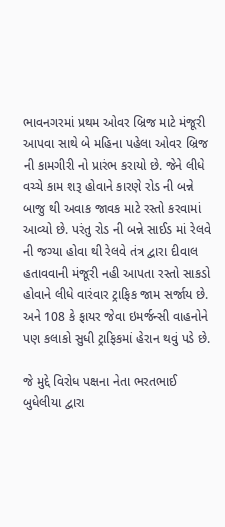ભાવનગરમાં પ્રથમ ઓવર બ્રિજ માટે મંજૂરી આપવા સાથે બે મહિના પહેલા ઓવર બ્રિજ ની કામગીરી નો પ્રારંભ કરાયો છે. જેને લીધે વચ્ચે કામ શરૂ હોવાને કારણે રોડ ની બન્ને બાજુ થી અવાક જાવક માટે રસ્તો કરવામાં આવ્યો છે. પરંતુ રોડ ની બન્ને સાઈડ માં રેલવે ની જગ્યા હોવા થી રેલવે તંત્ર દ્વારા દીવાલ હતાવવાની મંજૂરી નહી આપતા રસ્તો સાકડો હોવાને લીધે વારંવાર ટ્રાફિક જામ સર્જાય છે. અને 108 કે ફાયર જેવા ઇમર્જન્સી વાહનોને પણ કલાકો સુધી ટ્રાફિકમાં હેરાન થવું પડે છે.

જે મુદ્દે વિરોધ પક્ષના નેતા ભરતભાઈ બુધેલીયા દ્વારા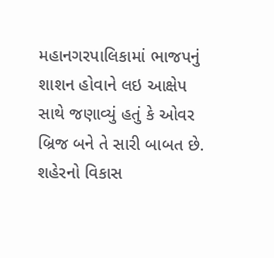મહાનગરપાલિકામાં ભાજપનું શાશન હોવાને લઇ આક્ષેપ સાથે જણાવ્યું હતું કે ઓવર બ્રિજ બને તે સારી બાબત છે. શહેરનો વિકાસ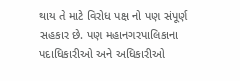થાય તે માટે વિરોધ પક્ષ નો પણ સંપૂર્ણ સહકાર છે. પણ મહાનગરપાલિકાના પદાધિકારીઓ અને અધિકારીઓ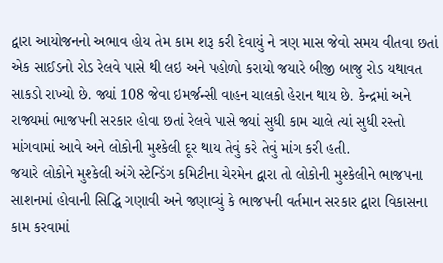દ્વારા આયોજનનો અભાવ હોય તેમ કામ શરૂ કરી દેવાયું ને ત્રણ માસ જેવો સમય વીતવા છતાં એક સાઈડનો રોડ રેલવે પાસે થી લઇ અને પહોળો કરાયો જયારે બીજી બાજુ રોડ યથાવત સાકડો રાખ્યો છે. જ્યાં 108 જેવા ઇમર્જન્સી વાહન ચાલકો હેરાન થાય છે. કેન્દ્રમાં અને રાજ્યમાં ભાજપની સરકાર હોવા છતાં રેલવે પાસે જ્યાં સુધી કામ ચાલે ત્યાં સુધી રસ્તો માંગવામાં આવે અને લોકોની મુશ્કેલી દૂર થાય તેવું કરે તેવું માંગ કરી હતી.
જયારે લોકોને મુશ્કેલી અંગે સ્ટેન્ડિંગ કમિટીના ચેરમેન દ્વારા તો લોકોની મુશ્કેલીને ભાજપના સાશનમાં હોવાની સિદ્ધિ ગણાવી અને જણાવ્યું કે ભાજપની વર્તમાન સરકાર દ્વારા વિકાસના કામ કરવામાં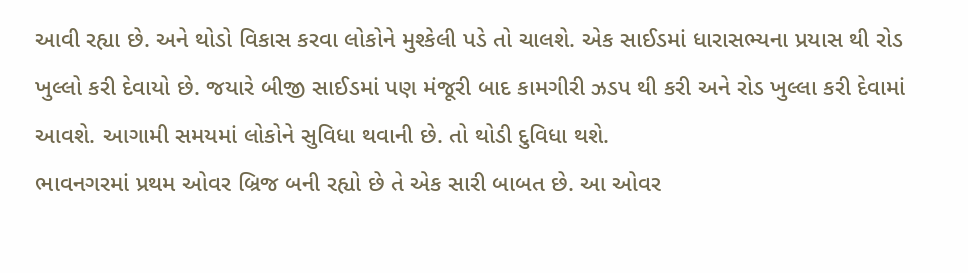આવી રહ્યા છે. અને થોડો વિકાસ કરવા લોકોને મુશ્કેલી પડે તો ચાલશે. એક સાઈડમાં ધારાસભ્યના પ્રયાસ થી રોડ ખુલ્લો કરી દેવાયો છે. જયારે બીજી સાઈડમાં પણ મંજૂરી બાદ કામગીરી ઝડપ થી કરી અને રોડ ખુલ્લા કરી દેવામાં આવશે. આગામી સમયમાં લોકોને સુવિધા થવાની છે. તો થોડી દુવિધા થશે.
ભાવનગરમાં પ્રથમ ઓવર બ્રિજ બની રહ્યો છે તે એક સારી બાબત છે. આ ઓવર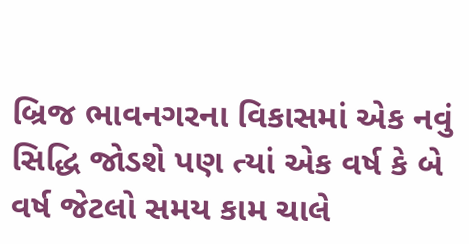બ્રિજ ભાવનગરના વિકાસમાં એક નવું સિદ્ધિ જોડશે પણ ત્યાં એક વર્ષ કે બે વર્ષ જેટલો સમય કામ ચાલે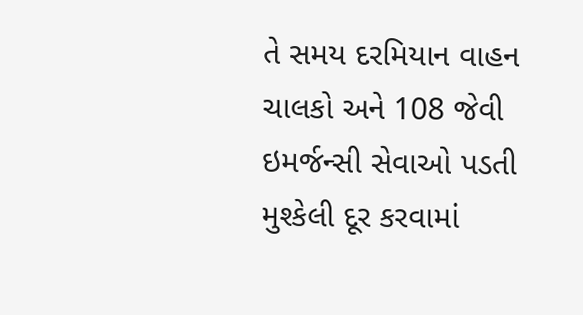તે સમય દરમિયાન વાહન ચાલકો અને 108 જેવી ઇમર્જન્સી સેવાઓ પડતી મુશ્કેલી દૂર કરવામાં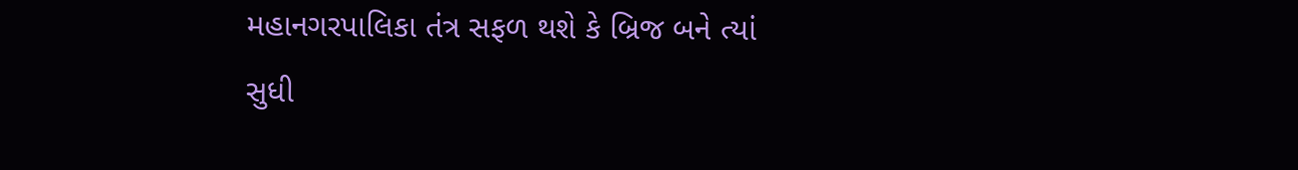મહાનગરપાલિકા તંત્ર સફળ થશે કે બ્રિજ બને ત્યાં સુધી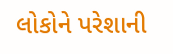લોકોને પરેશાની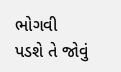ભોગવી પડશે તે જોવું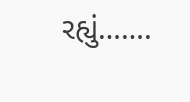રહ્યું…….